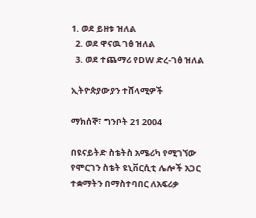1. ወደ ይዘቱ ዝለል
  2. ወደ ዋናዉ ገፅ ዝለል
  3. ወደ ተጨማሪ የDW ድረ-ገፅ ዝለል

ኢትዮጵያውያን ተሸላሚዎች

ማክሰኞ፣ ግንቦት 21 2004

በዩናይትድ ስቴትስ አሜሪካ የሚገኘው የሞርገን ስቴት ዩኒቨርሲቲ ሌሎች አጋር ተቋማትን በማስተባበር ለአፍሪቃ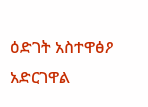ዕድገት አስተዋፅዖ አድርገዋል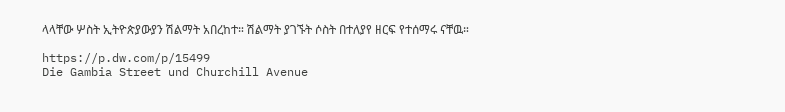ላላቸው ሦስት ኢትዮጵያውያን ሽልማት አበረከተ። ሽልማት ያገኙት ሶስት በተለያየ ዘርፍ የተሰማሩ ናቸዉ።

https://p.dw.com/p/15499
Die Gambia Street und Churchill Avenue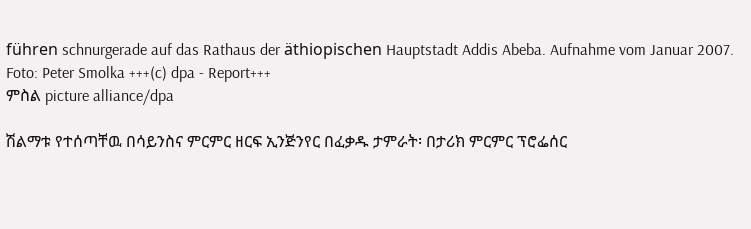führen schnurgerade auf das Rathaus der äthiopischen Hauptstadt Addis Abeba. Aufnahme vom Januar 2007. Foto: Peter Smolka +++(c) dpa - Report+++
ምስል picture alliance/dpa

ሽልማቱ የተሰጣቸዉ በሳይንስና ምርምር ዘርፍ ኢንጅንየር በፈቃዱ ታምራት፡ በታሪክ ምርምር ፕሮፌሰር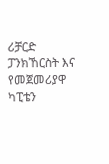ሪቻርድ ፓንክኸርስት እና የመጀመሪያዋ ካፒቴን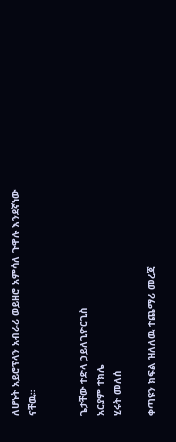ለሆኑት አይሮፕላን አብራሪ ወይዘሮ አምሳለ ጉዋሉ እንደኛነው ናቸዉ።


ጌታቸው ተድላ ኃይለጊዮርጊስ
አርያም ተክሌ
ሂሩት መለሰ

ቀጣዩን ክፍል ዝለለዉ ተጨማሪ መረጃ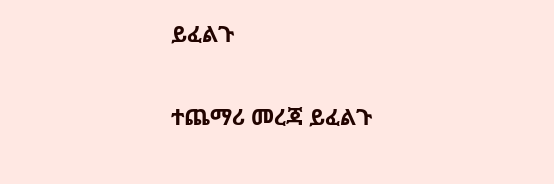ይፈልጉ

ተጨማሪ መረጃ ይፈልጉ